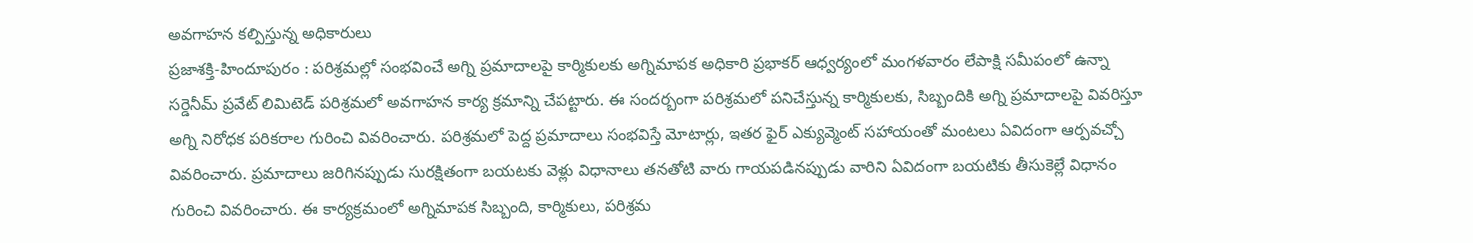అవగాహన కల్పిస్తున్న అధికారులు
ప్రజాశక్తి-హిందూపురం : పరిశ్రమల్లో సంభవించే అగ్ని ప్రమాదాలపై కార్మికులకు అగ్నిమాపక అధికారి ప్రభాకర్ ఆధ్వర్యంలో మంగళవారం లేపాక్షి సమీపంలో ఉన్నా సర్డెనీమ్ ప్రవేట్ లిమిటెడ్ పరిశ్రమలో అవగాహన కార్య క్రమాన్ని చేపట్టారు. ఈ సందర్బంగా పరిశ్రమలో పనిచేస్తున్న కార్మికులకు, సిబ్బందికి అగ్ని ప్రమాదాలపై వివరిస్తూ అగ్ని నిరోధక పరికరాల గురించి వివరించారు. పరిశ్రమలో పెద్ద ప్రమాదాలు సంభవిస్తే మోటార్లు, ఇతర ఫైర్ ఎక్యువ్మెంట్ సహాయంతో మంటలు ఏవిదంగా ఆర్పవచ్చో వివరించారు. ప్రమాదాలు జరిగినప్పుడు సురక్షితంగా బయటకు వెళ్లు విధానాలు తనతోటి వారు గాయపడినప్పుడు వారిని ఏవిదంగా బయటికు తీసుకెల్లే విధానం గురించి వివరించారు. ఈ కార్యక్రమంలో అగ్నిమాపక సిబ్బంది, కార్మికులు, పరిశ్రమ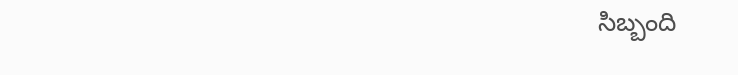సిబ్బంది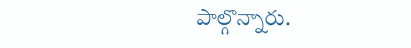పాల్గొన్నారు.